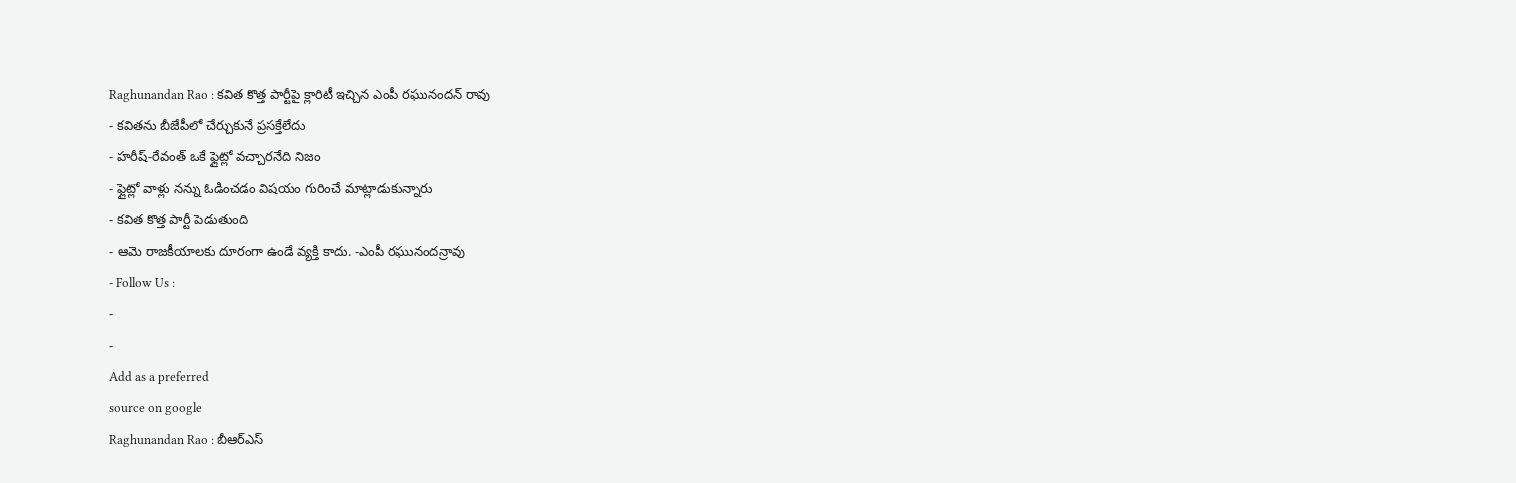Raghunandan Rao : కవిత కొత్త పార్టీపై క్లారిటీ ఇచ్చిన ఎంపీ రఘునందన్ రావు
- కవితను బీజేపీలో చేర్చుకునే ప్రసక్తేలేదు
- హరీష్-రేవంత్ ఒకే ఫ్లైట్లో వచ్చారనేది నిజం
- ఫ్లైట్లో వాళ్లు నన్ను ఓడించడం విషయం గురించే మాట్లాడుకున్నారు
- కవిత కొత్త పార్టీ పెడుతుంది
- ఆమె రాజకీయాలకు దూరంగా ఉండే వ్యక్తి కాదు. -ఎంపీ రఘునందన్రావు
- Follow Us :
-
-
Add as a preferred
source on google
Raghunandan Rao : బీఆర్ఎస్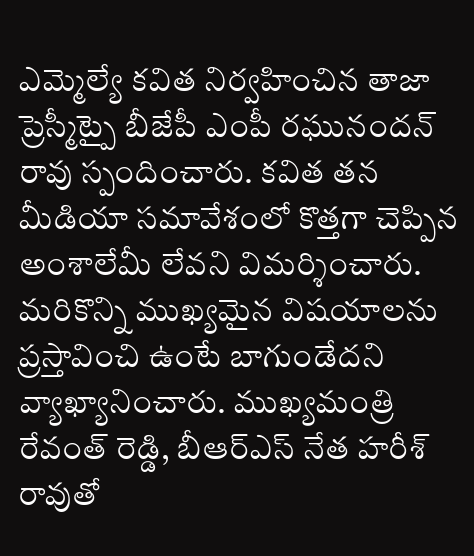ఎమ్మెల్యే కవిత నిర్వహించిన తాజా ప్రెస్మీట్పై బీజేపీ ఎంపీ రఘునందన్ రావు స్పందించారు. కవిత తన మీడియా సమావేశంలో కొత్తగా చెప్పిన అంశాలేమీ లేవని విమర్శించారు. మరికొన్ని ముఖ్యమైన విషయాలను ప్రస్తావించి ఉంటే బాగుండేదని వ్యాఖ్యానించారు. ముఖ్యమంత్రి రేవంత్ రెడ్డి, బీఆర్ఎస్ నేత హరీశ్ రావుతో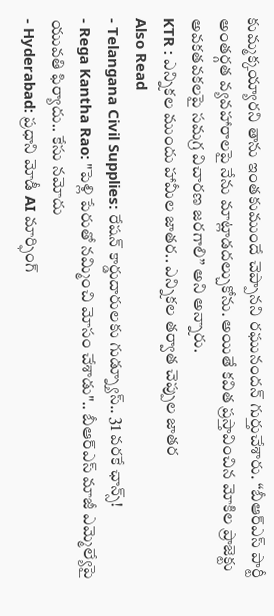కుమ్మక్కయ్యారని తాను ఇంతకుముందే చెప్పానని రఘునందన్ గుర్తుచేశారు. “బీఆర్ఎస్ పార్టీ అంతర్గత వ్యవహారాలపై నేను మాట్లాడదల్చుకోను. అయితే కవిత ప్రస్తావించిన మోకిల ప్రాజెక్టు అవకతవకలపై సమగ్ర విచారణ జరగాలి” అని అన్నారు.
KTR : ఎన్నికల ముందు హామీల జాతర.. ఎన్నికల తర్వాత చెప్పుల జాతర
Also Read
- Telangana Civil Supplies: రేషన్ కార్డుదారులకు గుడ్న్యూస్.. 31 వరకే ఛాన్స్!
- Rega Kantha Rao: "పెళ్లి పేరుతో నమ్మించి మోసం చేశాడు".. బీఆర్ఎస్ మాజీ ఎమ్మెల్యేపై యువతి ఫిర్యాదు.. కేసు నమోదు
- Hyderabad: ప్రధాని మోడీ AI మార్ఫింగ్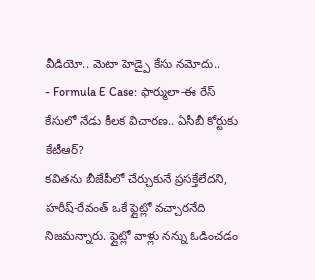వీడియో.. మెటా హెడ్పై కేసు నమోదు..
- Formula E Case: ఫార్ములా-ఈ రేస్ కేసులో నేడు కీలక విచారణ.. ఏసీబీ కోర్టుకు కేటీఆర్?
కవితను బీజేపీలో చేర్చుకునే ప్రసక్తేలేదని, హరీష్-రేవంత్ ఒకే ఫ్లైట్లో వచ్చారనేది నిజమన్నారు. ఫ్లైట్లో వాళ్లు నన్ను ఓడించడం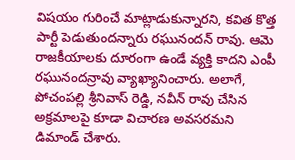విషయం గురించే మాట్లాడుకున్నారని, కవిత కొత్త పార్టీ పెడుతుందన్నారు రఘునందన్ రావు. ఆమె రాజకీయాలకు దూరంగా ఉండే వ్యక్తి కాదని ఎంపీ రఘునందన్రావు వ్యాఖ్యానించారు. అలాగే, పోచంపల్లి శ్రీనివాస్ రెడ్డి, నవీన్ రావు చేసిన అక్రమాలపై కూడా విచారణ అవసరమని డిమాండ్ చేశారు.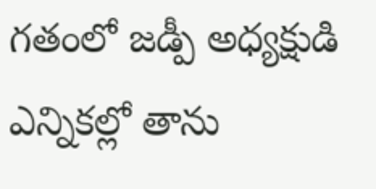గతంలో జడ్పీ అధ్యక్షుడి ఎన్నికల్లో తాను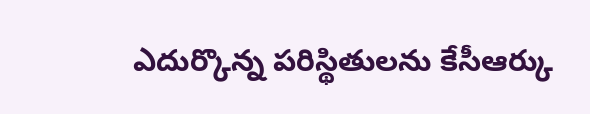ఎదుర్కొన్న పరిస్థితులను కేసీఆర్కు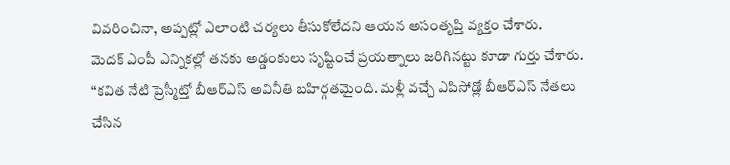వివరించినా, అప్పట్లో ఎలాంటి చర్యలు తీసుకోలేదని ఆయన అసంతృప్తి వ్యక్తం చేశారు.
మెదక్ ఎంపీ ఎన్నికల్లో తనకు అడ్డంకులు సృష్టించే ప్రయత్నాలు జరిగినట్టు కూడా గుర్తు చేశారు. “కవిత నేటి ప్రెస్మీట్తో బీఆర్ఎస్ అవినీతి బహిర్గతమైంది. మళ్లీ వచ్చే ఎపిసోడ్లో బీఆర్ఎస్ నేతలు చేసిన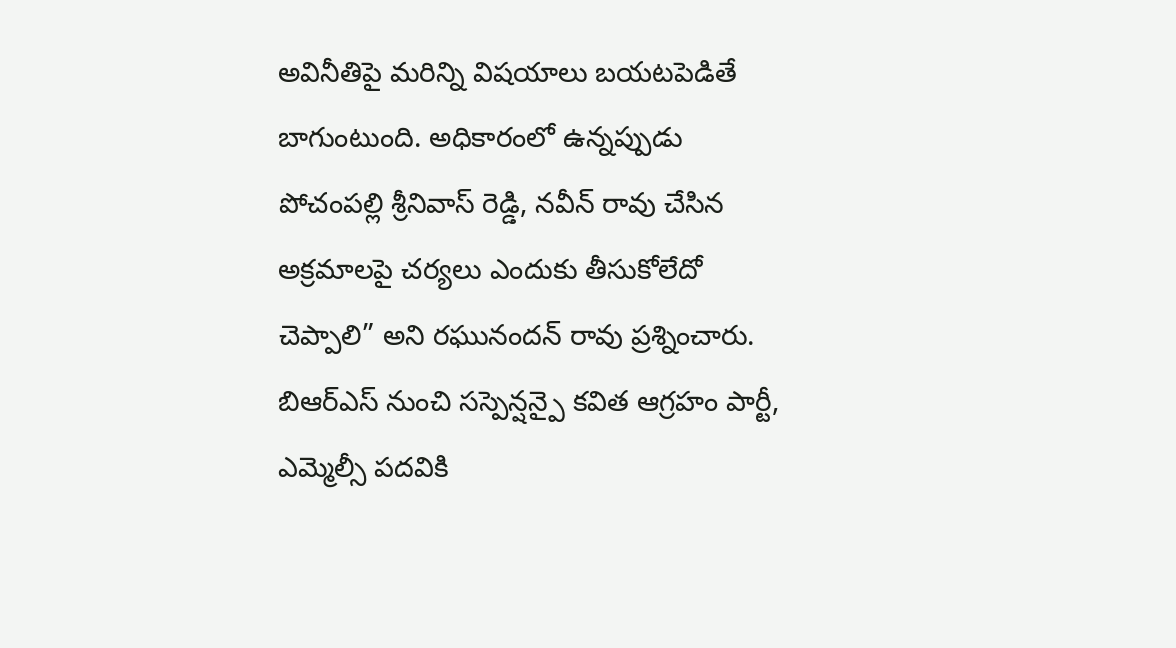అవినీతిపై మరిన్ని విషయాలు బయటపెడితే బాగుంటుంది. అధికారంలో ఉన్నప్పుడు పోచంపల్లి శ్రీనివాస్ రెడ్డి, నవీన్ రావు చేసిన అక్రమాలపై చర్యలు ఎందుకు తీసుకోలేదో చెప్పాలి” అని రఘునందన్ రావు ప్రశ్నించారు.
బిఆర్ఎస్ నుంచి సస్పెన్షన్పై కవిత ఆగ్రహం పార్టీ, ఎమ్మెల్సీ పదవికి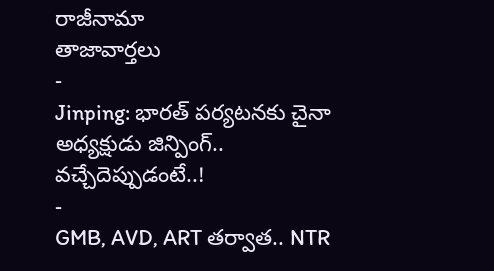రాజీనామా
తాజావార్తలు
-
Jinping: భారత్ పర్యటనకు చైనా అధ్యక్షుడు జిన్పింగ్.. వచ్చేదెప్పుడంటే..!
-
GMB, AVD, ART తర్వాత.. NTR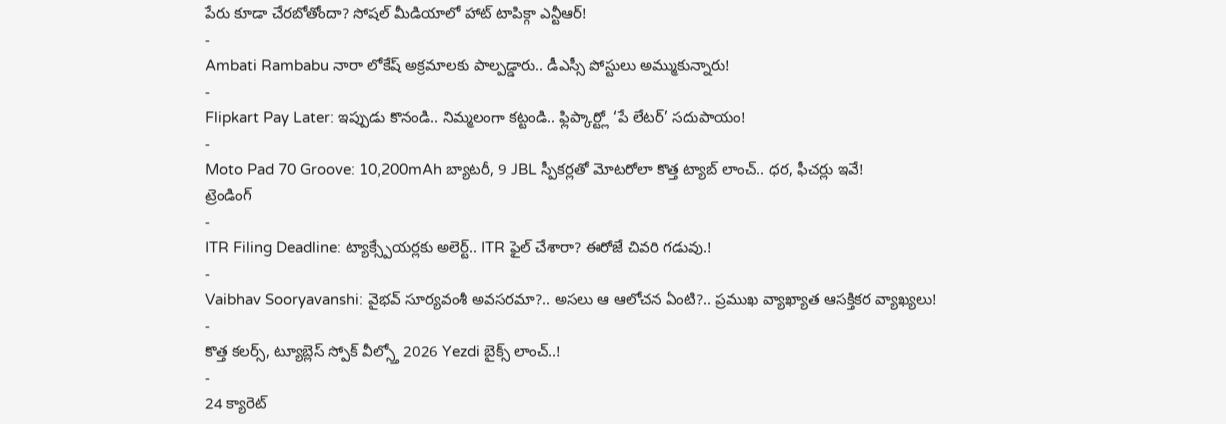పేరు కూడా చేరబోతోందా? సోషల్ మీడియాలో హాట్ టాపిక్గా ఎన్టీఆర్!
-
Ambati Rambabu నారా లోకేష్ అక్రమాలకు పాల్పడ్డారు.. డీఎస్సీ పోస్టులు అమ్ముకున్నారు!
-
Flipkart Pay Later: ఇప్పుడు కొనండి.. నిమ్మలంగా కట్టండి.. ఫ్లిప్కార్ట్లో ‘పే లేటర్’ సదుపాయం!
-
Moto Pad 70 Groove: 10,200mAh బ్యాటరీ, 9 JBL స్పీకర్లతో మోటరోలా కొత్త ట్యాబ్ లాంచ్.. ధర, ఫీచర్లు ఇవే!
ట్రెండింగ్
-
ITR Filing Deadline: ట్యాక్స్పేయర్లకు అలెర్ట్.. ITR ఫైల్ చేశారా? ఈరోజే చివరి గడువు.!
-
Vaibhav Sooryavanshi: వైభవ్ సూర్యవంశీ అవసరమా?.. అసలు ఆ ఆలోచన ఏంటి?.. ప్రముఖ వ్యాఖ్యాత ఆసక్తికర వ్యాఖ్యలు!
-
కొత్త కలర్స్, ట్యూబ్లెస్ స్పోక్ వీల్స్తో 2026 Yezdi బైక్స్ లాంచ్..!
-
24 క్యారెట్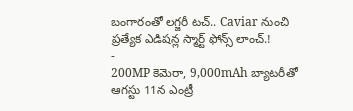బంగారంతో లగ్జరీ టచ్.. Caviar నుంచి ప్రత్యేక ఎడిషన్ల స్మార్ట్ ఫోన్స్ లాంచ్.!
-
200MP కెమెరా, 9,000mAh బ్యాటరీతో ఆగస్టు 11న ఎంట్రీ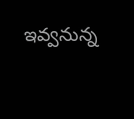ఇవ్వనున్న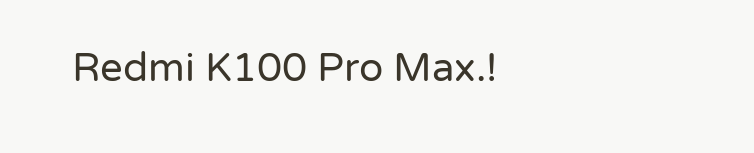Redmi K100 Pro Max.!